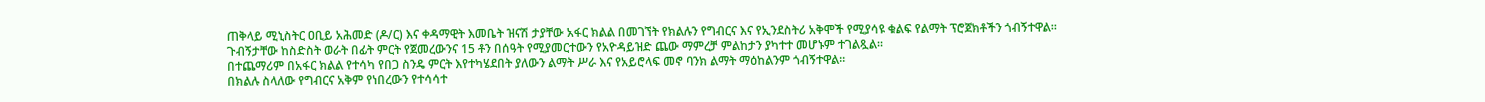ጠቅላይ ሚኒስትር ዐቢይ አሕመድ (ዶ/ር) እና ቀዳማዊት እመቤት ዝናሽ ታያቸው አፋር ክልል በመገኘት የክልሉን የግብርና እና የኢንደስትሪ አቅሞች የሚያሳዩ ቁልፍ የልማት ፕሮጀክቶችን ጎብኝተዋል።
ጉብኝታቸው ከስድስት ወራት በፊት ምርት የጀመረውንና 15 ቶን በሰዓት የሚያመርተውን የአዮዳይዝድ ጨው ማምረቻ ምልከታን ያካተተ መሆኑም ተገልጿል።
በተጨማሪም በአፋር ክልል የተሳካ የበጋ ስንዴ ምርት እየተካሄደበት ያለውን ልማት ሥራ እና የአይሮላፍ መኖ ባንክ ልማት ማዕከልንም ጎብኝተዋል።
በክልሉ ስላለው የግብርና አቅም የነበረውን የተሳሳተ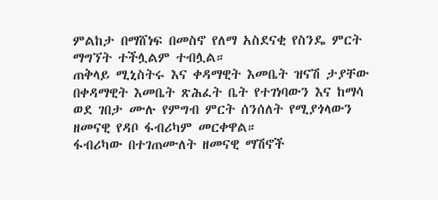ምልከታ በማሸነፍ በመስኖ የለማ አስደናቂ የስንዴ ምርት ማግኘት ተችሏልም ተብሏል።
ጠቅላይ ሚኒስትሩ እና ቀዳማዊት እመቤት ዝናሽ ታያቸው በቀዳማዊት እመቤት ጽሕፈት ቤት የተገነባውን እና ከማሳ ወደ ገበታ ሙሉ የምግብ ምርት ሰንሰለት የሚያጎላውን ዘመናዊ የዳቦ ፋብሪካም መርቀዋል።
ፋብሪካው በተገጠሙለት ዘመናዊ ማሽኖች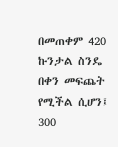በመጠቀም 420 ኩንታል ስንዴ በቀን መፍጨት የሚችል ሲሆን፤ 300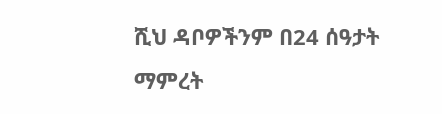ሺህ ዳቦዎችንም በ24 ሰዓታት ማምረት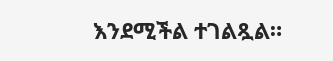እንደሚችል ተገልጿል።